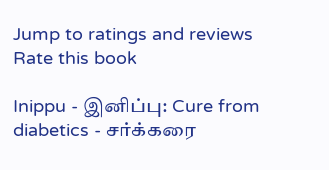Jump to ratings and reviews
Rate this book

Inippu - இனிப்பு: Cure from diabetics - சர்க்கரை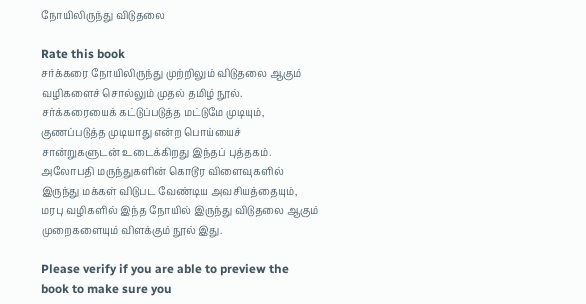நோயிலிருந்து விடுதலை

Rate this book
சர்க்கரை நோயிலிருந்து முற்றிலும் விடுதலை ஆகும் வழிகளைச் சொல்லும் முதல் தமிழ் நூல். சர்க்கரையைக் கட்டுப்படுத்த மட்டுமே முடியும், குணப்படுத்த முடியாது என்ற பொய்யைச் சான்றுகளுடன் உடைக்கிறது இந்தப் புத்தகம்.
அலோபதி மருந்துகளின் கொடூர விளைவுகளில் இருந்து மக்கள் விடுபட வேண்டிய அவசியத்தையும், மரபு வழிகளில் இந்த நோயில் இருந்து விடுதலை ஆகும் முறைகளையும் விளக்கும் நூல் இது.

Please verify if you are able to preview the book to make sure you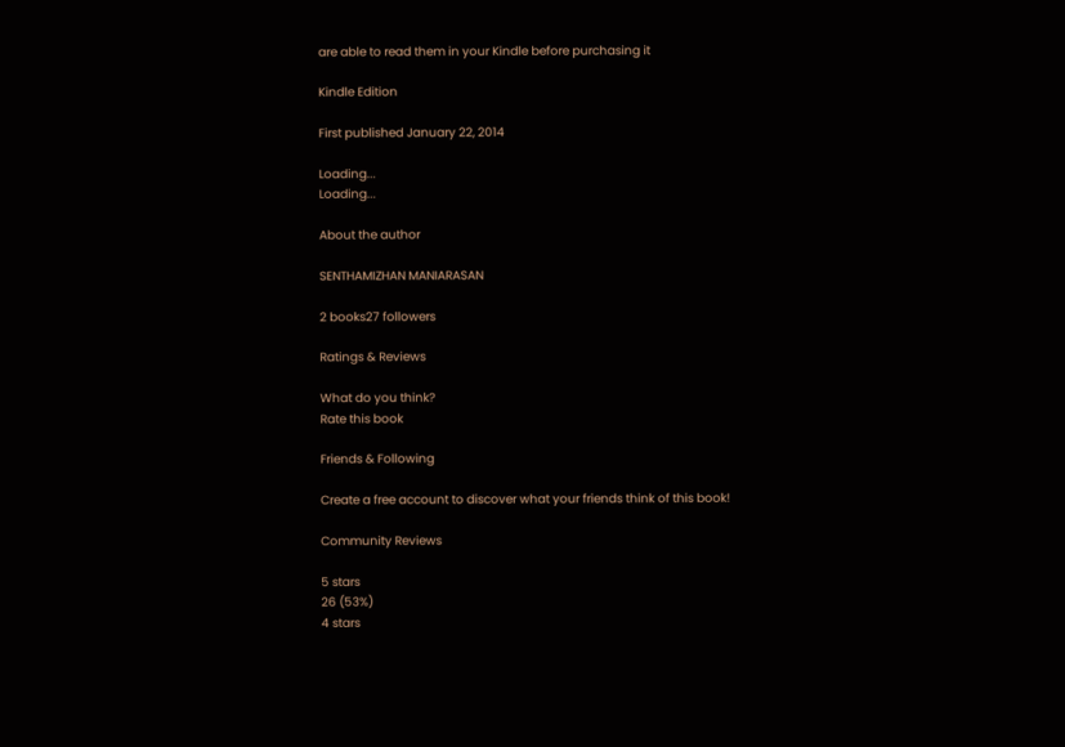are able to read them in your Kindle before purchasing it

Kindle Edition

First published January 22, 2014

Loading...
Loading...

About the author

SENTHAMIZHAN MANIARASAN

2 books27 followers

Ratings & Reviews

What do you think?
Rate this book

Friends & Following

Create a free account to discover what your friends think of this book!

Community Reviews

5 stars
26 (53%)
4 stars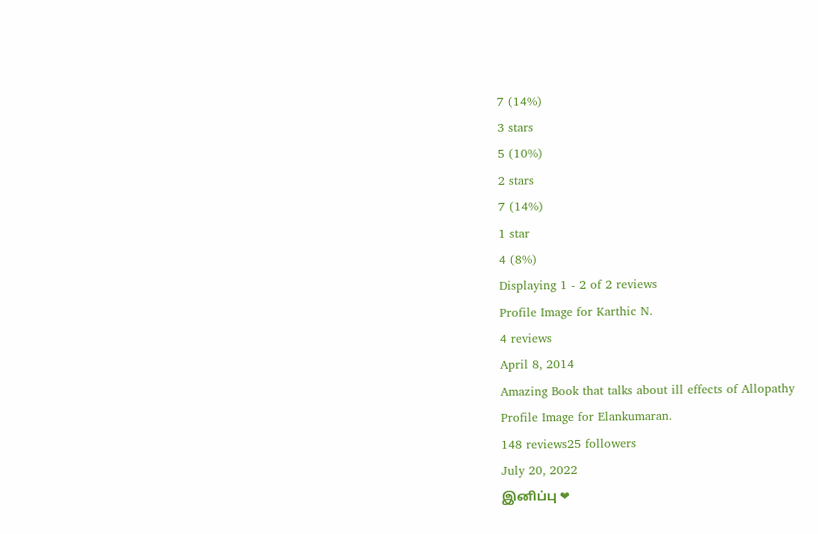7 (14%)
3 stars
5 (10%)
2 stars
7 (14%)
1 star
4 (8%)
Displaying 1 - 2 of 2 reviews
Profile Image for Karthic N.
4 reviews
April 8, 2014
Amazing Book that talks about ill effects of Allopathy
Profile Image for Elankumaran.
148 reviews25 followers
July 20, 2022
இனிப்பு ❤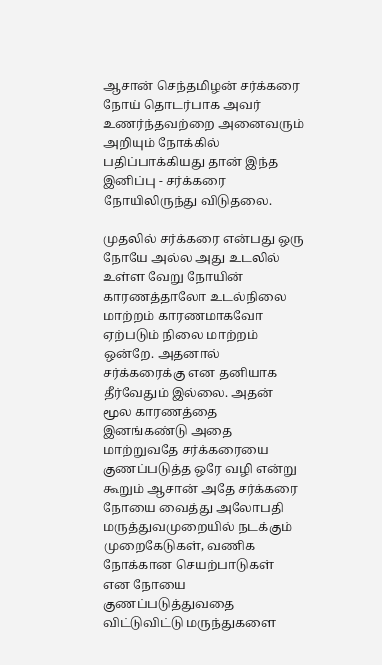ஆசான் செந்தமிழன் சர்க்கரை நோய் தொடர்பாக அவர் உணர்ந்தவற்றை அனைவரும் அறியும் நோக்கில் பதிப்பாக்கியது தான் இந்த இனிப்பு - சர்க்கரை நோயிலிருந்து விடுதலை.

முதலில் சர்க்கரை என்பது ஒரு நோயே அல்ல அது உடலில் உள்ள வேறு நோயின் காரணத்தாலோ உடல்நிலை மாற்றம் காரணமாகவோ ஏற்படும் நிலை மாற்றம் ஒன்றே. அதனால் சர்க்கரைக்கு என தனியாக தீர்வேதும் இல்லை. அதன் மூல காரணத்தை இனங்கண்டு அதை மாற்றுவதே சர்க்கரையை குணப்படுத்த ஒரே வழி என்று கூறும் ஆசான் அதே சர்க்கரை நோயை வைத்து அலோபதி மருத்துவமுறையில் நடக்கும் முறைகேடுகள், வணிக நோக்கான செயற்பாடுகள் என நோயை குணப்படுத்துவதை விட்டுவிட்டு மருந்துகளை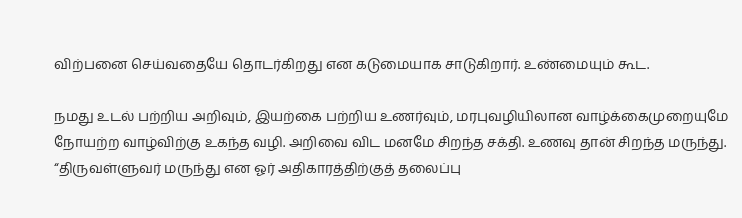விற்பனை செய்வதையே தொடர்கிறது என கடுமையாக சாடுகிறார். உண்மையும் கூட.

நமது உடல் பற்றிய அறிவும், இயற்கை பற்றிய உணர்வும், மரபுவழியிலான வாழ்க்கைமுறையுமே நோயற்ற வாழ்விற்கு உகந்த வழி. அறிவை விட மனமே சிறந்த சக்தி. உணவு தான் சிறந்த மருந்து. “திருவள்ளுவர் மருந்து என ஓர் அதிகாரத்திற்குத் தலைப்பு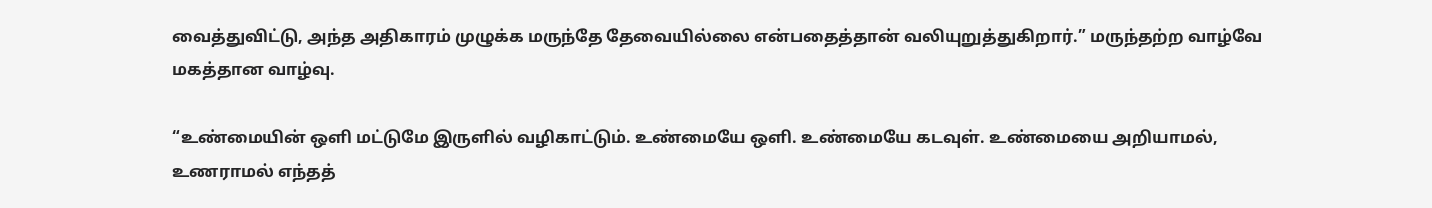வைத்துவிட்டு, அந்த அதிகாரம் முழுக்க மருந்தே தேவையில்லை என்பதைத்தான் வலியுறுத்துகிறார்.” மருந்தற்ற வாழ்வே மகத்தான வாழ்வு.

“உண்மையின் ஒளி மட்டுமே இருளில் வழிகாட்டும். உண்மையே ஒளி. உண்மையே கடவுள். உண்மையை அறியாமல், உணராமல் எந்தத்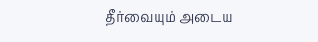தீர்வையும் அடைய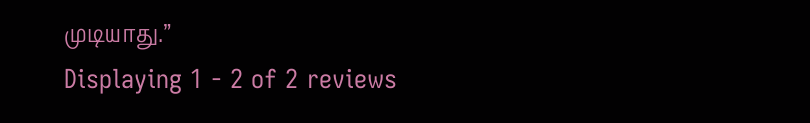முடியாது.”
Displaying 1 - 2 of 2 reviews